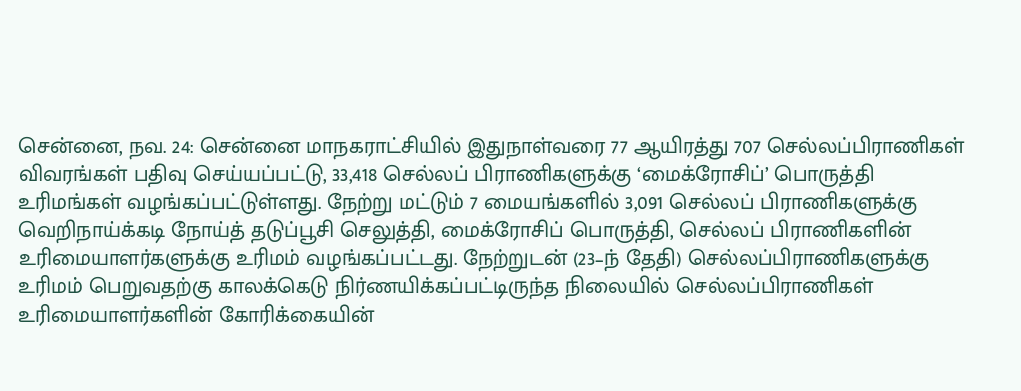சென்னை, நவ. 24: சென்னை மாநகராட்சியில் இதுநாள்வரை 77 ஆயிரத்து 707 செல்லப்பிராணிகள் விவரங்கள் பதிவு செய்யப்பட்டு, 33,418 செல்லப் பிராணிகளுக்கு ‘மைக்ரோசிப்’ பொருத்தி உரிமங்கள் வழங்கப்பட்டுள்ளது. நேற்று மட்டும் 7 மையங்களில் 3,091 செல்லப் பிராணிகளுக்கு வெறிநாய்க்கடி நோய்த் தடுப்பூசி செலுத்தி, மைக்ரோசிப் பொருத்தி, செல்லப் பிராணிகளின் உரிமையாளர்களுக்கு உரிமம் வழங்கப்பட்டது. நேற்றுடன் (23–ந் தேதி) செல்லப்பிராணிகளுக்கு உரிமம் பெறுவதற்கு காலக்கெடு நிர்ணயிக்கப்பட்டிருந்த நிலையில் செல்லப்பிராணிகள் உரிமையாளர்களின் கோரிக்கையின்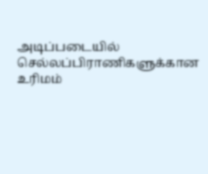அடிப்படையில் செல்லப்பிராணிகளுக்கான உரிமம்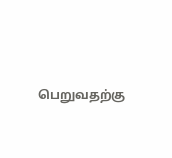பெறுவதற்கு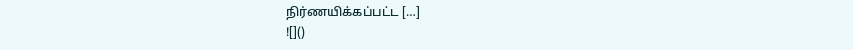நிர்ணயிக்கப்பட்ட […]
![]()